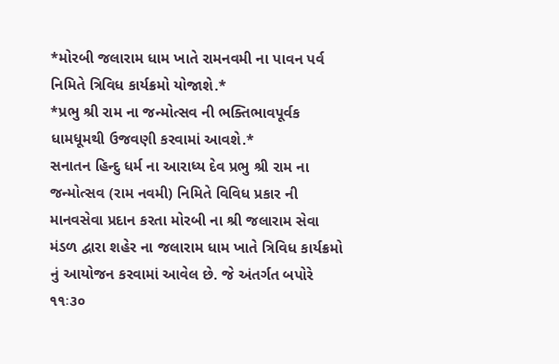*મોરબી જલારામ ધામ ખાતે રામનવમી ના પાવન પર્વ નિમિતે ત્રિવિધ કાર્યક્રમો યોજાશે.*
*પ્રભુ શ્રી રામ ના જન્મોત્સવ ની ભક્તિભાવપૂર્વક ધામધૂમથી ઉજવણી કરવામાં આવશે.*
સનાતન હિન્દુ ધર્મ ના આરાધ્ય દેવ પ્રભુ શ્રી રામ ના જન્મોત્સવ (રામ નવમી) નિમિતે વિવિધ પ્રકાર ની માનવસેવા પ્રદાન કરતા મોરબી ના શ્રી જલારામ સેવા મંડળ દ્વારા શહેર ના જલારામ ધામ ખાતે ત્રિવિધ કાર્યક્રમો નું આયોજન કરવામાં આવેલ છે. જે અંતર્ગત બપોરે ૧૧ઃ૩૦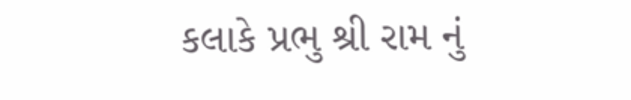કલાકે પ્રભુ શ્રી રામ નું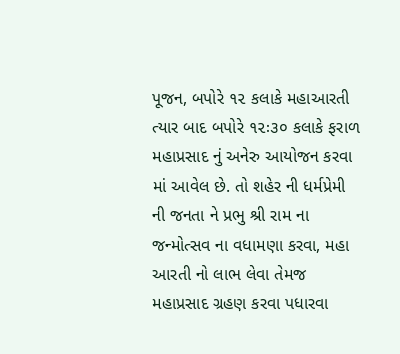પૂજન, બપોરે ૧૨ કલાકે મહાઆરતી ત્યાર બાદ બપોરે ૧૨ઃ૩૦ કલાકે ફરાળ મહાપ્રસાદ નું અનેરુ આયોજન કરવા માં આવેલ છે. તો શહેર ની ધર્મપ્રેમી ની જનતા ને પ્રભુ શ્રી રામ ના જન્મોત્સવ ના વધામણા કરવા, મહા આરતી નો લાભ લેવા તેમજ મહાપ્રસાદ ગ્રહણ કરવા પધારવા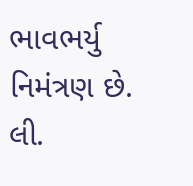ભાવભર્યુ નિમંત્રણ છે.
લી.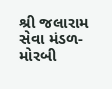શ્રી જલારામ સેવા મંડળ-મોરબી